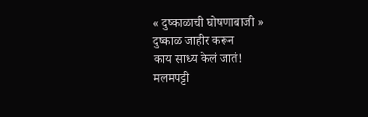« दुष्काळाची घोषणाबाजी »
दुष्काळ जाहीर करून
काय साध्य केलं जातं!
मलमपट्टी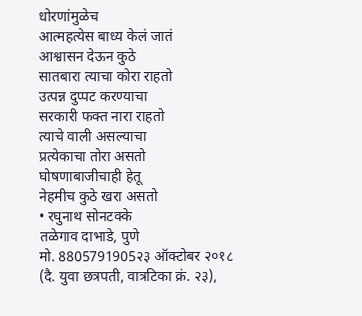धोरणांमुळेच
आत्महत्येस बाध्य केलं जातं
आश्वासन देऊन कुठे
सातबारा त्याचा कोरा राहतो
उत्पन्न दुप्पट करण्याचा
सरकारी फक्त नारा राहतो
त्याचे वाली असल्याचा
प्रत्येकाचा तोरा असतो
घोषणाबाजीचाही हेतू
नेहमीच कुठे खरा असतो
• रघुनाथ सोनटक्के
तळेगाव दाभाडे, पुणे
मो. 8805791905२३ ऑक्टोबर २०१८ (दै. युवा छत्रपती, वात्रटिका क्रं. २३),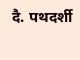दै. पथदर्शी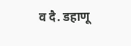व दै. डहाणू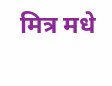मित्र मधे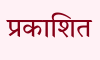प्रकाशित